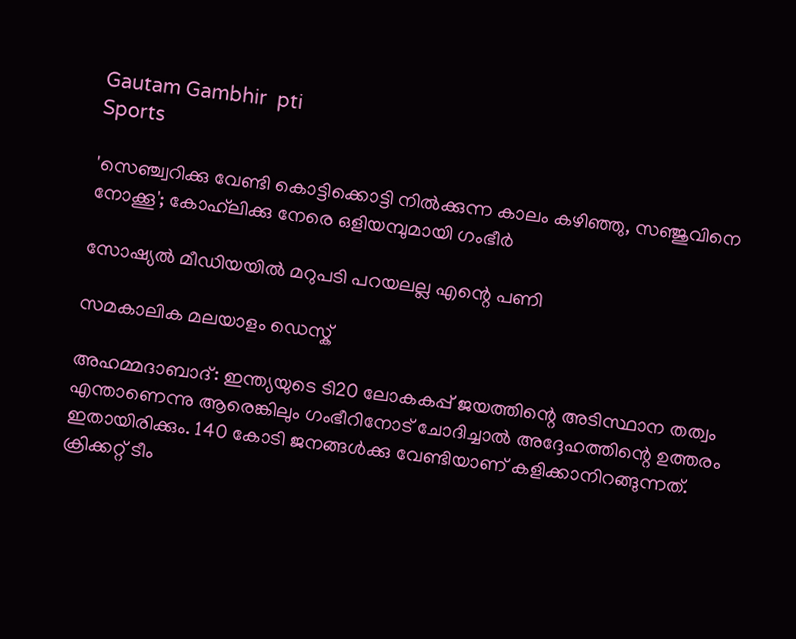Gautam Gambhir  pti
Sports

'സെഞ്ച്വറിക്കു വേണ്ടി കൊട്ടിക്കൊട്ടി നില്‍ക്കുന്ന കാലം കഴിഞ്ഞു, സഞ്ജുവിനെ നോക്കൂ'; കോഹ്‍ലിക്കു നേരെ ഒളിയമ്പുമായി ഗംഭീര്‍

സോഷ്യല്‍ മീഡിയയില്‍ മറുപടി പറയലല്ല എന്റെ പണി

സമകാലിക മലയാളം ഡെസ്ക്

അഹമ്മദാബാദ്: ഇന്ത്യയുടെ ടി20 ലോകകപ്പ് ജയത്തിന്റെ അടിസ്ഥാന തത്വം എന്താണെന്നു ആരെങ്കിലും ഗംഭീറിനോട് ചോദിച്ചാല്‍ അദ്ദേഹത്തിന്റെ ഉത്തരം ഇതായിരിക്കും. 140 കോടി ജനങ്ങള്‍ക്കു വേണ്ടിയാണ് കളിക്കാനിറങ്ങുന്നത്. ക്രിക്കറ്റ് ടീം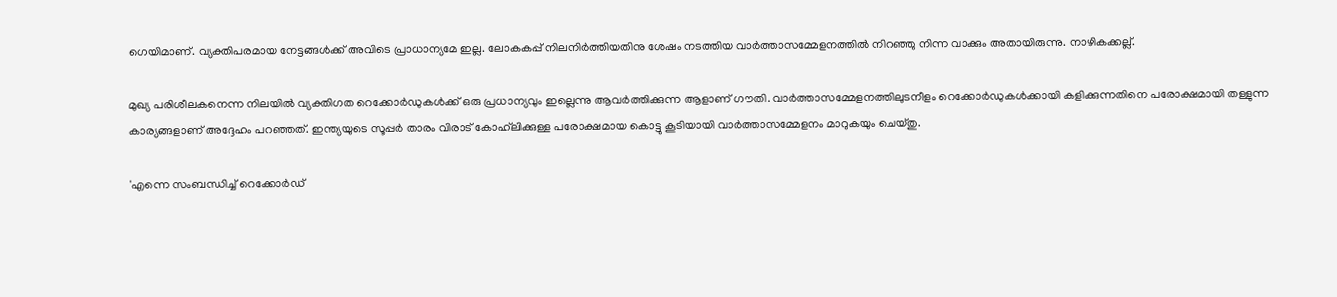ഗെയിമാണ്. വ്യക്തിപരമായ നേട്ടങ്ങള്‍ക്ക് അവിടെ പ്രാധാന്യമേ ഇല്ല. ലോകകപ്പ് നിലനിര്‍ത്തിയതിനു ശേഷം നടത്തിയ വാര്‍ത്താസമ്മേളനത്തില്‍ നിറഞ്ഞു നിന്ന വാക്കും അതായിരുന്നു. നാഴികക്കല്ല്.

മുഖ്യ പരിശീലകനെന്ന നിലയില്‍ വ്യക്തിഗത റെക്കോര്‍ഡുകള്‍ക്ക് ഒരു പ്രധാന്യവും ഇല്ലെന്നു ആവര്‍ത്തിക്കുന്ന ആളാണ് ഗൗതി. വാര്‍ത്താസമ്മേളനത്തിലുടനീളം റെക്കോര്‍ഡുകള്‍ക്കായി കളിക്കുന്നതിനെ പരോക്ഷമായി തള്ളുന്ന കാര്യങ്ങളാണ് അദ്ദേഹം പറഞ്ഞത്. ഇന്ത്യയുടെ സൂപ്പര്‍ താരം വിരാട് കോഹ്‌ലിക്കുള്ള പരോക്ഷമായ കൊട്ടു കൂടിയായി വാര്‍ത്താസമ്മേളനം മാറുകയും ചെയ്തു.

'എന്നെ സംബന്ധിച്ച് റെക്കോര്‍ഡ്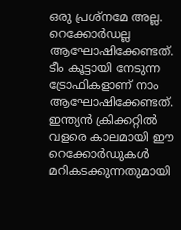ഒരു പ്രശ്‌നമേ അല്ല. റെക്കോര്‍ഡല്ല ആഘോഷിക്കേണ്ടത്. ടീം കൂട്ടായി നേടുന്ന ട്രോഫികളാണ് നാം ആഘോഷിക്കേണ്ടത്. ഇന്ത്യന്‍ ക്രിക്കറ്റില്‍ വളരെ കാലമായി ഈ റെക്കോര്‍ഡുകള്‍ മറികടക്കുന്നതുമായി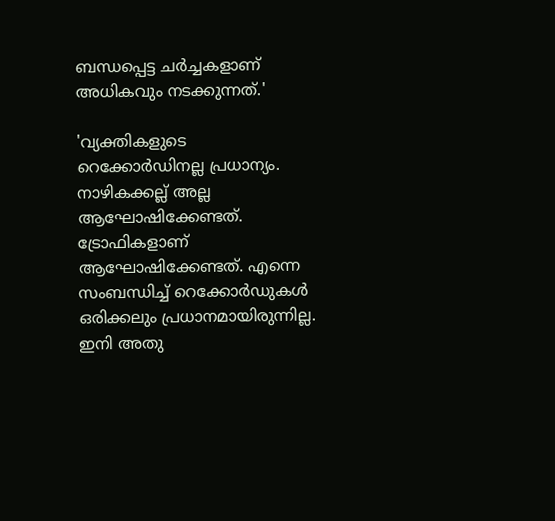ബന്ധപ്പെട്ട ചര്‍ച്ചകളാണ് അധികവും നടക്കുന്നത്.'

'വ്യക്തികളുടെ റെക്കോര്‍ഡിനല്ല പ്രധാന്യം. നാഴികക്കല്ല് അല്ല ആഘോഷിക്കേണ്ടത്. ട്രോഫികളാണ് ആഘോഷിക്കേണ്ടത്. എന്നെ സംബന്ധിച്ച് റെക്കോര്‍ഡുകള്‍ ഒരിക്കലും പ്രധാനമായിരുന്നില്ല. ഇനി അതു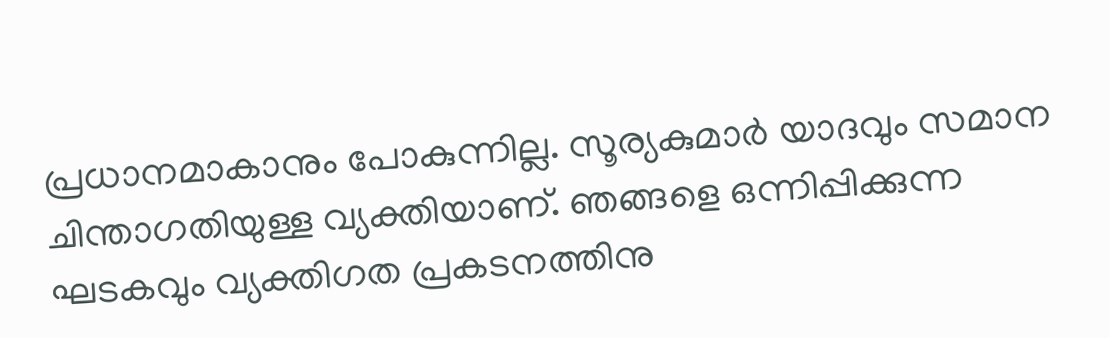പ്രധാനമാകാനും പോകുന്നില്ല. സൂര്യകുമാര്‍ യാദവും സമാന ചിന്താഗതിയുള്ള വ്യക്തിയാണ്. ഞങ്ങളെ ഒന്നിപ്പിക്കുന്ന ഘടകവും വ്യക്തിഗത പ്രകടനത്തിനു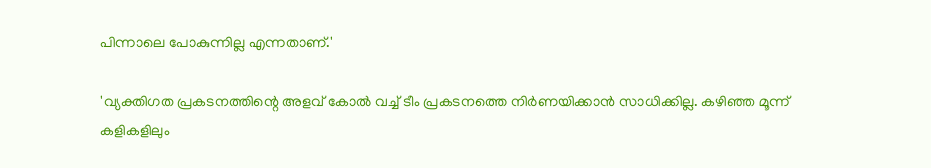പിന്നാലെ പോകുന്നില്ല എന്നതാണ്.'

'വ്യക്തിഗത പ്രകടനത്തിന്റെ അളവ് കോല്‍ വച്ച് ടീം പ്രകടനത്തെ നിര്‍ണയിക്കാന്‍ സാധിക്കില്ല. കഴിഞ്ഞ മൂന്ന് കളികളിലും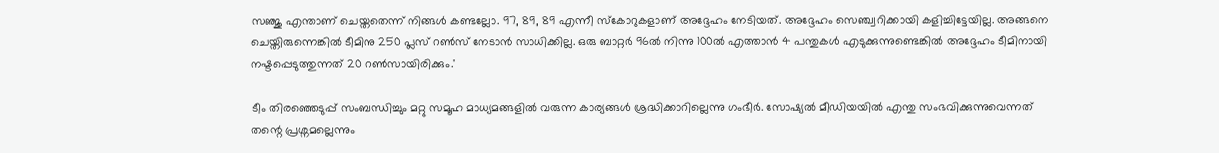സഞ്ജു എന്താണ് ചെയ്തതെന്ന് നിങ്ങള്‍ കണ്ടല്ലോ. 97, 89, 89 എന്നീ സ്‌കോറുകളാണ് അദ്ദേഹം നേടിയത്. അദ്ദേഹം സെഞ്ച്വറിക്കായി കളിച്ചിട്ടേയില്ല. അങ്ങനെ ചെയ്തിരുന്നെങ്കില്‍ ടീമിനു 250 പ്ലസ് റണ്‍സ് നേടാന്‍ സാധിക്കില്ല. ഒരു ബാറ്റര്‍ 96ല്‍ നിന്നു 100ല്‍ എത്താന്‍ 4 പന്തുകള്‍ എടുക്കുന്നുണ്ടെങ്കില്‍ അദ്ദേഹം ടീമിനായി നഷ്ടപ്പെടുത്തുന്നത് 20 റണ്‍സായിരിക്കും.'

ടീം തിരഞ്ഞെടുപ്പ് സംബന്ധിച്ചും മറ്റു സമൂഹ മാധ്യമങ്ങളില്‍ വരുന്ന കാര്യങ്ങള്‍ ശ്രദ്ധിക്കാറില്ലെന്നു ഗംഭീര്‍. സോഷ്യല്‍ മീഡിയയില്‍ എന്തു സംഭവിക്കുന്നുവെന്നത് തന്റെ പ്രശ്നമല്ലെന്നും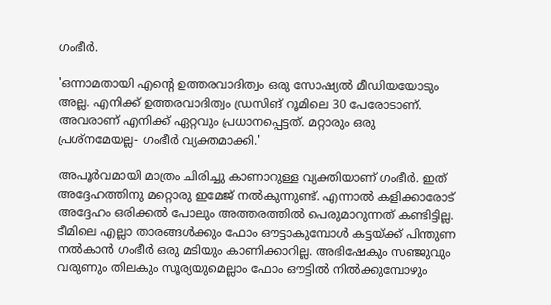ഗംഭീര്‍.

'ഒന്നാമതായി എന്റെ ഉത്തരവാദിത്വം ഒരു സോഷ്യല്‍ മീഡിയയോടും അല്ല. എനിക്ക് ഉത്തരവാദിത്വം ഡ്രസിങ് റൂമിലെ 30 പേരോടാണ്. അവരാണ് എനിക്ക് ഏറ്റവും പ്രധാനപ്പെട്ടത്. മറ്റാരും ഒരു പ്രശ്‌നമേയല്ല- ഗംഭീര്‍ വ്യക്തമാക്കി.'

അപൂര്‍വമായി മാത്രം ചിരിച്ചു കാണാറുള്ള വ്യക്തിയാണ് ഗംഭീര്‍. ഇത് അദ്ദേഹത്തിനു മറ്റൊരു ഇമേജ് നല്‍കുന്നുണ്ട്. എന്നാല്‍ കളിക്കാരോട് അദ്ദേഹം ഒരിക്കല്‍ പോലും അത്തരത്തില്‍ പെരുമാറുന്നത് കണ്ടിട്ടില്ല. ടീമിലെ എല്ലാ താരങ്ങള്‍ക്കും ഫോം ഔട്ടാകുമ്പോള്‍ കട്ടയ്ക്ക് പിന്തുണ നല്‍കാന്‍ ഗംഭീര്‍ ഒരു മടിയും കാണിക്കാറില്ല. അഭിഷേകും സഞ്ജുവും വരുണും തിലകും സൂര്യയുമെല്ലാം ഫോം ഔട്ടില്‍ നില്‍ക്കുമ്പോഴും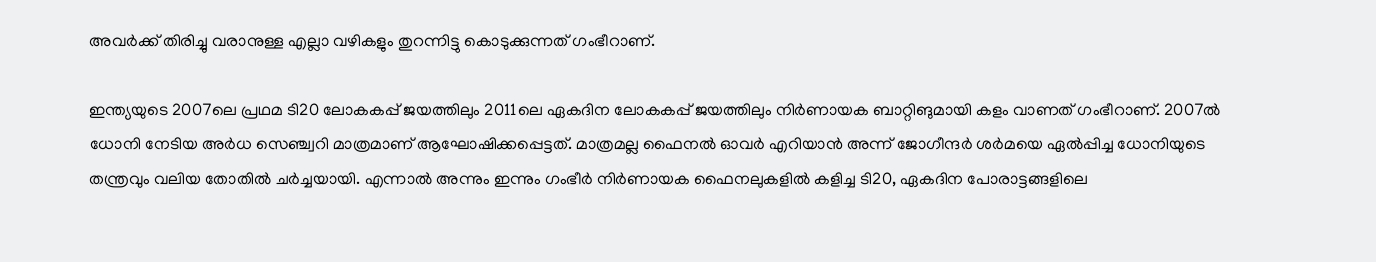അവര്‍ക്ക് തിരിച്ചു വരാനുള്ള എല്ലാ വഴികളും തുറന്നിട്ടു കൊടുക്കുന്നത് ഗംഭീറാണ്.

ഇന്ത്യയുടെ 2007ലെ പ്രഥമ ടി20 ലോകകപ്പ് ജയത്തിലും 2011ലെ ഏകദിന ലോകകപ്പ് ജയത്തിലും നിര്‍ണായക ബാറ്റിങുമായി കളം വാണത് ഗംഭീറാണ്. 2007ല്‍ ധോനി നേടിയ അര്‍ധ സെഞ്ച്വറി മാത്രമാണ് ആഘോഷിക്കപ്പെട്ടത്. മാത്രമല്ല ഫൈനല്‍ ഓവര്‍ എറിയാന്‍ അന്ന് ജോഗീന്ദര്‍ ശര്‍മയെ ഏല്‍പ്പിച്ച ധോനിയുടെ തന്ത്രവും വലിയ തോതില്‍ ചര്‍ച്ചയായി. എന്നാല്‍ അന്നും ഇന്നും ഗംഭീര്‍ നിര്‍ണായക ഫൈനലുകളില്‍ കളിച്ച ടി20, ഏകദിന പോരാട്ടങ്ങളിലെ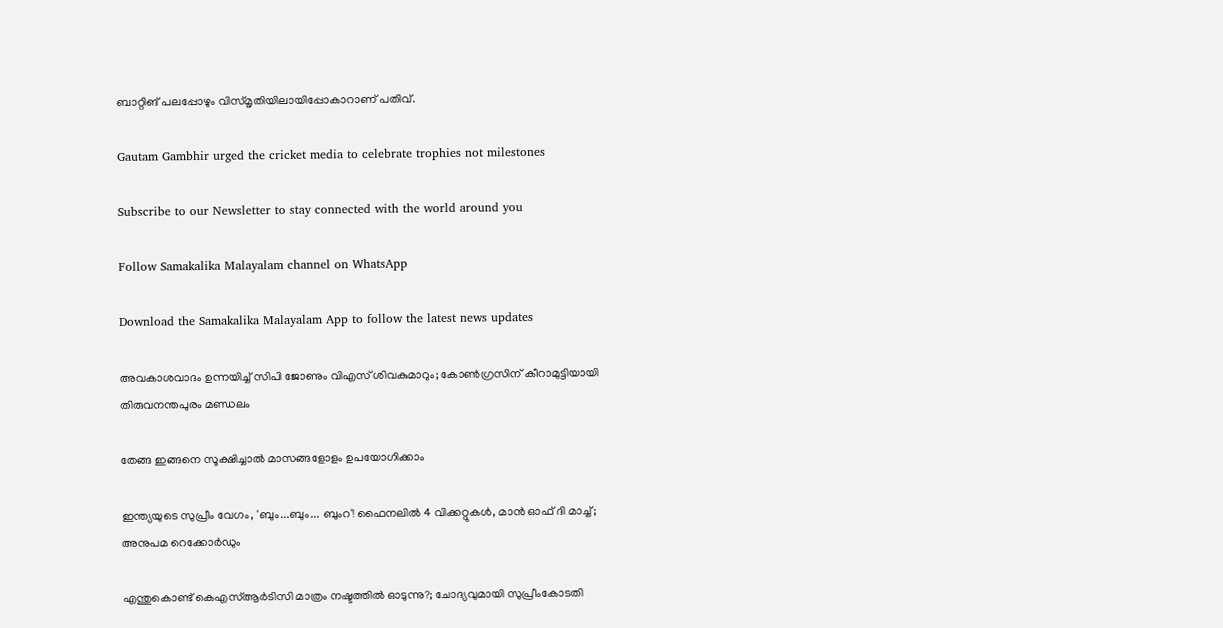ബാറ്റിങ് പലപ്പോഴും വിസ്മൃതിയിലായിപ്പോകാറാണ് പതിവ്.

Gautam Gambhir urged the cricket media to celebrate trophies not milestones

Subscribe to our Newsletter to stay connected with the world around you

Follow Samakalika Malayalam channel on WhatsApp

Download the Samakalika Malayalam App to follow the latest news updates

അവകാശവാദം ഉന്നയിച്ച് സിപി ജോണും വിഎസ് ശിവകുമാറും; കോണ്‍ഗ്രസിന് കീറാമുട്ടിയായി തിരുവനന്തപുരം മണ്ഡലം

തേങ്ങ ഇങ്ങനെ സൂക്ഷിച്ചാൽ മാസങ്ങളോളം ഉപയോഗിക്കാം

ഇന്ത്യയുടെ സുപ്രീം വേഗം, 'ബും...ബും... ബുംറ'! ഫൈനലില്‍ 4 വിക്കറ്റുകള്‍, മാന്‍ ഓഫ് ദി മാച്ച്; അനുപമ റെക്കോര്‍ഡും

എന്തുകൊണ്ട് കെഎസ്ആര്‍ടിസി മാത്രം നഷ്ടത്തില്‍ ഓടുന്നു?; ചോദ്യവുമായി സുപ്രീംകോടതി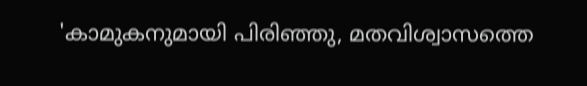'കാമുകനുമായി പിരിഞ്ഞു, മതവിശ്വാസത്തെ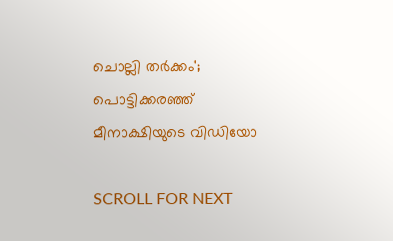ചൊല്ലി തർക്കം'; പൊട്ടിക്കരഞ്ഞ് മീനാക്ഷിയുടെ വിഡിയോ

SCROLL FOR NEXT